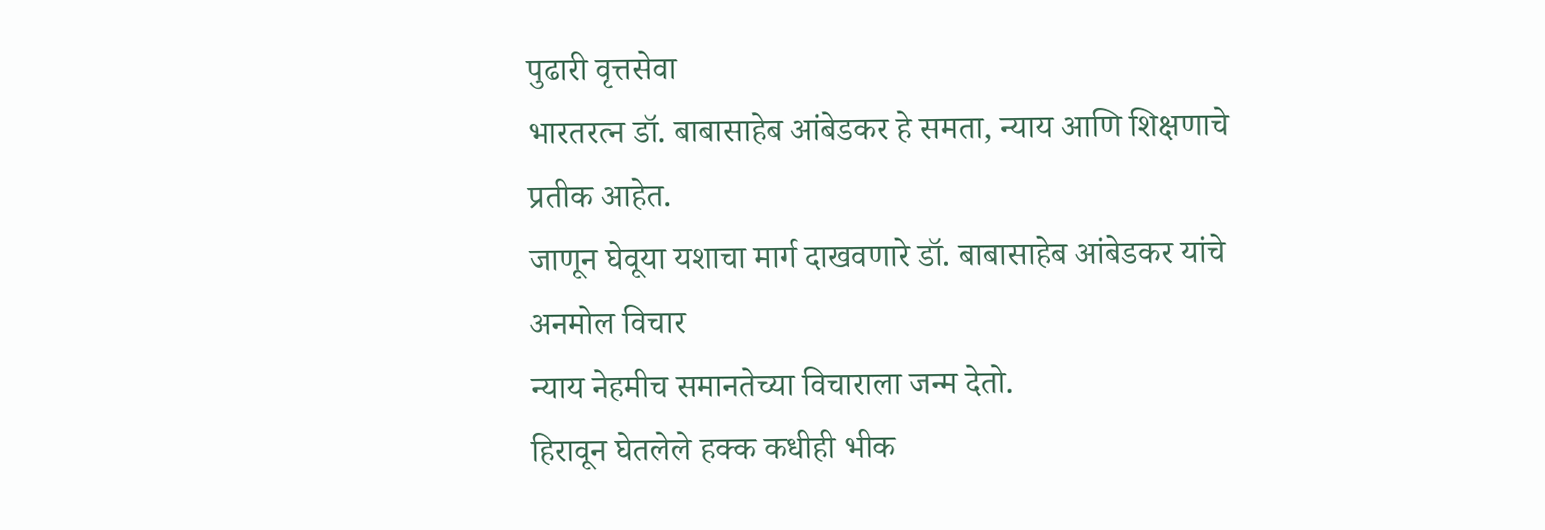पुढारी वृत्तसेवा
भारतरत्न डॉ. बाबासाहेब आंबेडकर हे समता, न्याय आणि शिक्षणाचे प्रतीक आहेत.
जाणून घेवूया यशाचा मार्ग दाखवणारे डॉ. बाबासाहेब आंबेडकर यांचे अनमोल विचार
न्याय नेहमीच समानतेच्या विचाराला जन्म देतो.
हिरावून घेतलेले हक्क कधीही भीक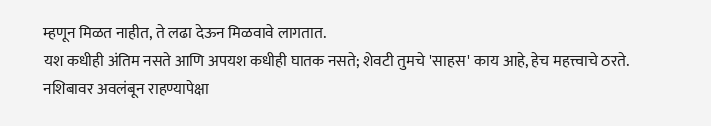म्हणून मिळत नाहीत, ते लढा देऊन मिळवावे लागतात.
यश कधीही अंतिम नसते आणि अपयश कधीही घातक नसते; शेवटी तुमचे 'साहस' काय आहे, हेच महत्त्वाचे ठरते.
नशिबावर अवलंबून राहण्यापेक्षा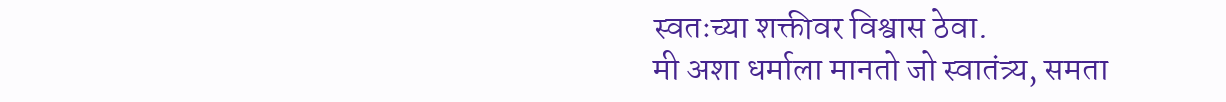स्वतःच्या शक्तीवर विश्वास ठेवा.
मी अशा धर्माला मानतो जो स्वातंत्र्य, समता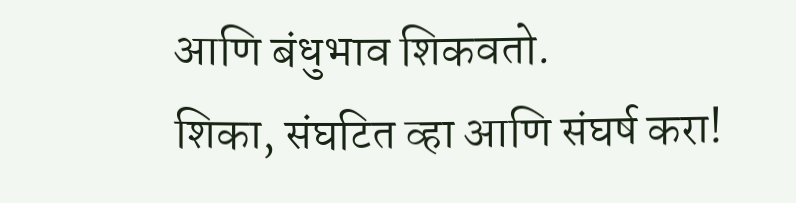आणि बंधुभाव शिकवतो.
शिका, संघटित व्हा आणि संघर्ष करा!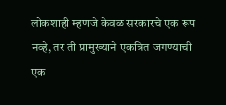लोकशाही म्हणजे केवळ सरकारचे एक रूप नव्हे, तर ती प्रामुख्याने एकत्रित जगण्याची एक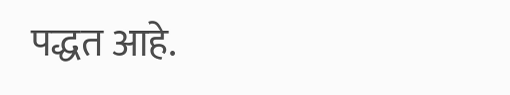पद्धत आहे.